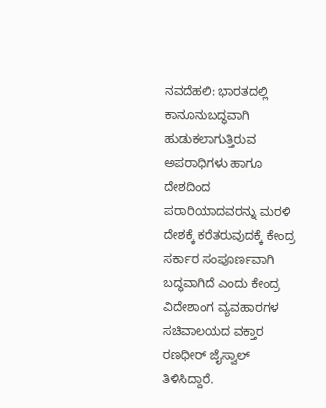ನವದೆಹಲಿ: ಭಾರತದಲ್ಲಿ ಕಾನೂನುಬದ್ಧವಾಗಿ ಹುಡುಕಲಾಗುತ್ತಿರುವ ಅಪರಾಧಿಗಳು ಹಾಗೂ ದೇಶದಿಂದ ಪರಾರಿಯಾದವರನ್ನು ಮರಳಿ ದೇಶಕ್ಕೆ ಕರೆತರುವುದಕ್ಕೆ ಕೇಂದ್ರ ಸರ್ಕಾರ ಸಂಪೂರ್ಣವಾಗಿ ಬದ್ಧವಾಗಿದೆ ಎಂದು ಕೇಂದ್ರ ವಿದೇಶಾಂಗ ವ್ಯವಹಾರಗಳ ಸಚಿವಾಲಯದ ವಕ್ತಾರ ರಣಧೀರ್ ಜೈಸ್ವಾಲ್ ತಿಳಿಸಿದ್ದಾರೆ.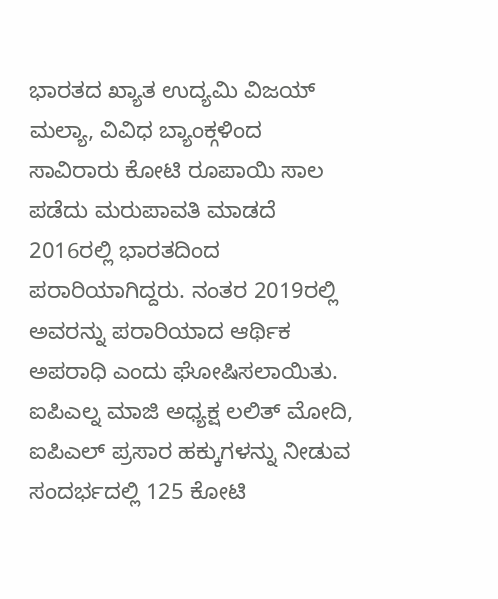ಭಾರತದ ಖ್ಯಾತ ಉದ್ಯಮಿ ವಿಜಯ್ ಮಲ್ಯಾ, ವಿವಿಧ ಬ್ಯಾಂಕ್ಗಳಿಂದ ಸಾವಿರಾರು ಕೋಟಿ ರೂಪಾಯಿ ಸಾಲ ಪಡೆದು ಮರುಪಾವತಿ ಮಾಡದೆ 2016ರಲ್ಲಿ ಭಾರತದಿಂದ ಪರಾರಿಯಾಗಿದ್ದರು. ನಂತರ 2019ರಲ್ಲಿ ಅವರನ್ನು ಪರಾರಿಯಾದ ಆರ್ಥಿಕ ಅಪರಾಧಿ ಎಂದು ಘೋಷಿಸಲಾಯಿತು.
ಐಪಿಎಲ್ನ ಮಾಜಿ ಅಧ್ಯಕ್ಷ ಲಲಿತ್ ಮೋದಿ, ಐಪಿಎಲ್ ಪ್ರಸಾರ ಹಕ್ಕುಗಳನ್ನು ನೀಡುವ ಸಂದರ್ಭದಲ್ಲಿ 125 ಕೋಟಿ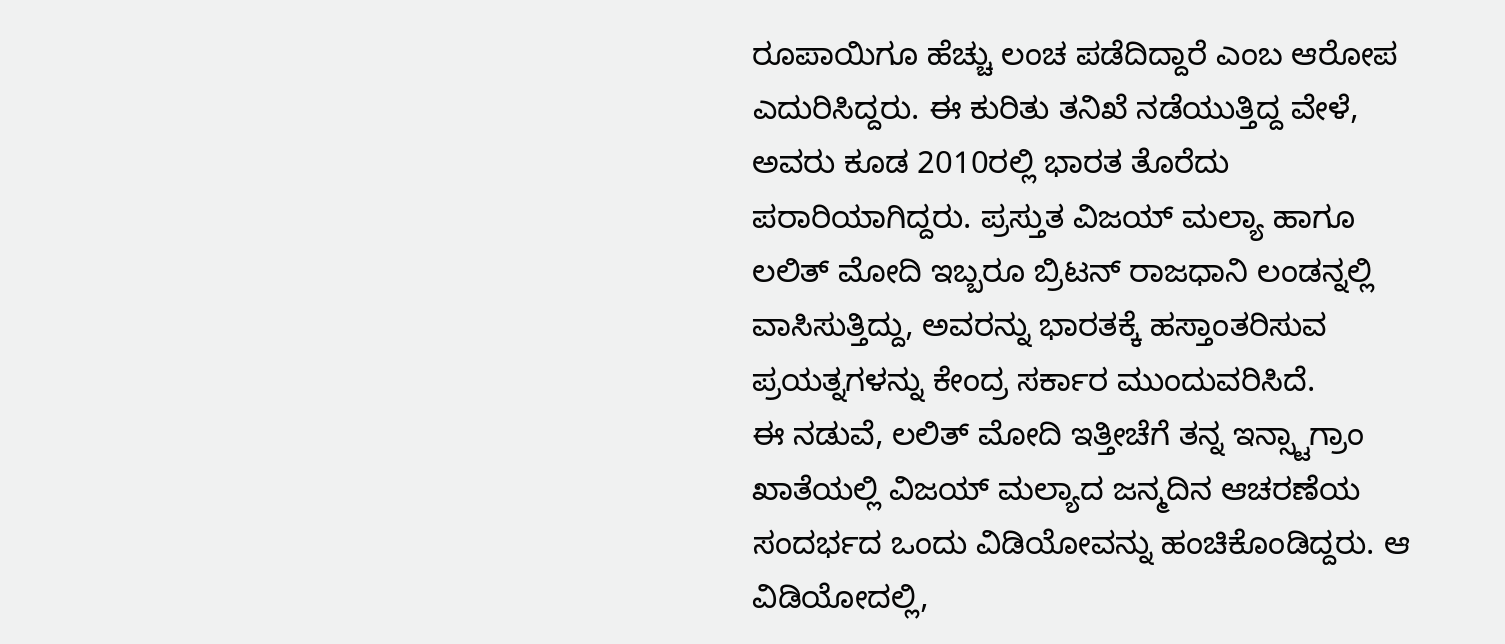ರೂಪಾಯಿಗೂ ಹೆಚ್ಚು ಲಂಚ ಪಡೆದಿದ್ದಾರೆ ಎಂಬ ಆರೋಪ ಎದುರಿಸಿದ್ದರು. ಈ ಕುರಿತು ತನಿಖೆ ನಡೆಯುತ್ತಿದ್ದ ವೇಳೆ, ಅವರು ಕೂಡ 2010ರಲ್ಲಿ ಭಾರತ ತೊರೆದು ಪರಾರಿಯಾಗಿದ್ದರು. ಪ್ರಸ್ತುತ ವಿಜಯ್ ಮಲ್ಯಾ ಹಾಗೂ ಲಲಿತ್ ಮೋದಿ ಇಬ್ಬರೂ ಬ್ರಿಟನ್ ರಾಜಧಾನಿ ಲಂಡನ್ನಲ್ಲಿ ವಾಸಿಸುತ್ತಿದ್ದು, ಅವರನ್ನು ಭಾರತಕ್ಕೆ ಹಸ್ತಾಂತರಿಸುವ ಪ್ರಯತ್ನಗಳನ್ನು ಕೇಂದ್ರ ಸರ್ಕಾರ ಮುಂದುವರಿಸಿದೆ.
ಈ ನಡುವೆ, ಲಲಿತ್ ಮೋದಿ ಇತ್ತೀಚೆಗೆ ತನ್ನ ಇನ್ಸ್ಟಾಗ್ರಾಂ ಖಾತೆಯಲ್ಲಿ ವಿಜಯ್ ಮಲ್ಯಾದ ಜನ್ಮದಿನ ಆಚರಣೆಯ ಸಂದರ್ಭದ ಒಂದು ವಿಡಿಯೋವನ್ನು ಹಂಚಿಕೊಂಡಿದ್ದರು. ಆ ವಿಡಿಯೋದಲ್ಲಿ,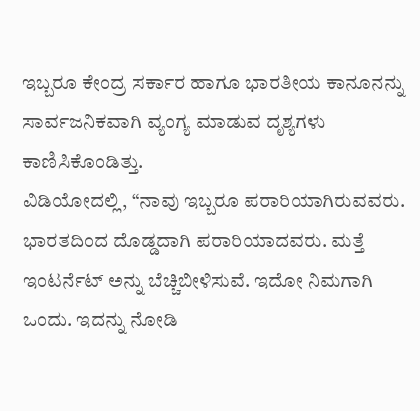ಇಬ್ಬರೂ ಕೇಂದ್ರ ಸರ್ಕಾರ ಹಾಗೂ ಭಾರತೀಯ ಕಾನೂನನ್ನು ಸಾರ್ವಜನಿಕವಾಗಿ ವ್ಯಂಗ್ಯ ಮಾಡುವ ದೃಶ್ಯಗಳು ಕಾಣಿಸಿಕೊಂಡಿತ್ತು.
ವಿಡಿಯೋದಲ್ಲಿ, “ನಾವು ಇಬ್ಬರೂ ಪರಾರಿಯಾಗಿರುವವರು. ಭಾರತದಿಂದ ದೊಡ್ಡದಾಗಿ ಪರಾರಿಯಾದವರು. ಮತ್ತೆ ಇಂಟರ್ನೆಟ್ ಅನ್ನು ಬೆಚ್ಚಿಬೀಳಿಸುವೆ. ಇದೋ ನಿಮಗಾಗಿ ಒಂದು. ಇದನ್ನು ನೋಡಿ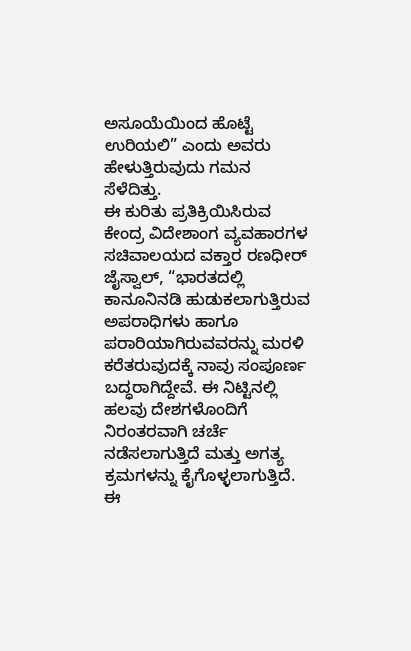ಅಸೂಯೆಯಿಂದ ಹೊಟ್ಟೆ ಉರಿಯಲಿ” ಎಂದು ಅವರು ಹೇಳುತ್ತಿರುವುದು ಗಮನ ಸೆಳೆದಿತ್ತು.
ಈ ಕುರಿತು ಪ್ರತಿಕ್ರಿಯಿಸಿರುವ ಕೇಂದ್ರ ವಿದೇಶಾಂಗ ವ್ಯವಹಾರಗಳ ಸಚಿವಾಲಯದ ವಕ್ತಾರ ರಣಧೀರ್ ಜೈಸ್ವಾಲ್, “ಭಾರತದಲ್ಲಿ ಕಾನೂನಿನಡಿ ಹುಡುಕಲಾಗುತ್ತಿರುವ ಅಪರಾಧಿಗಳು ಹಾಗೂ ಪರಾರಿಯಾಗಿರುವವರನ್ನು ಮರಳಿ ಕರೆತರುವುದಕ್ಕೆ ನಾವು ಸಂಪೂರ್ಣ ಬದ್ಧರಾಗಿದ್ದೇವೆ. ಈ ನಿಟ್ಟಿನಲ್ಲಿ ಹಲವು ದೇಶಗಳೊಂದಿಗೆ ನಿರಂತರವಾಗಿ ಚರ್ಚೆ ನಡೆಸಲಾಗುತ್ತಿದೆ ಮತ್ತು ಅಗತ್ಯ ಕ್ರಮಗಳನ್ನು ಕೈಗೊಳ್ಳಲಾಗುತ್ತಿದೆ. ಈ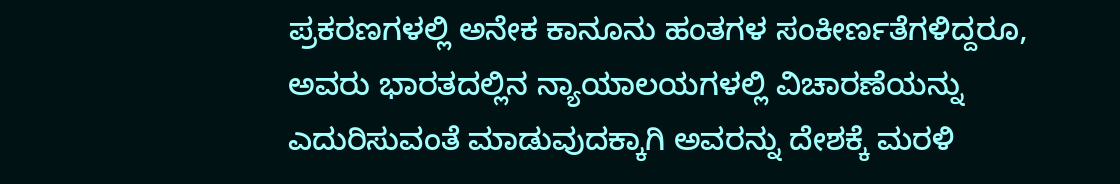ಪ್ರಕರಣಗಳಲ್ಲಿ ಅನೇಕ ಕಾನೂನು ಹಂತಗಳ ಸಂಕೀರ್ಣತೆಗಳಿದ್ದರೂ, ಅವರು ಭಾರತದಲ್ಲಿನ ನ್ಯಾಯಾಲಯಗಳಲ್ಲಿ ವಿಚಾರಣೆಯನ್ನು ಎದುರಿಸುವಂತೆ ಮಾಡುವುದಕ್ಕಾಗಿ ಅವರನ್ನು ದೇಶಕ್ಕೆ ಮರಳಿ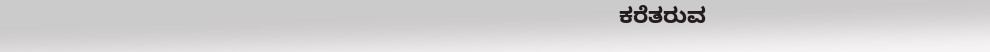ಕರೆತರುವ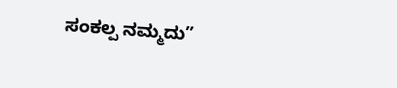ಸಂಕಲ್ಪ ನಮ್ಮದು”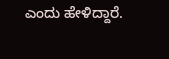ಎಂದು ಹೇಳಿದ್ದಾರೆ.